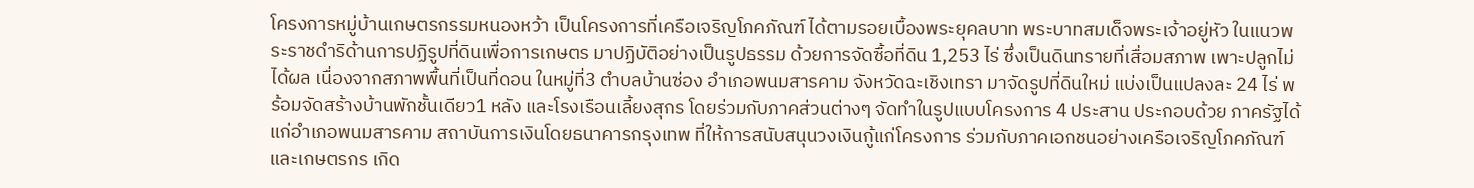โครงการหมู่บ้านเกษตรกรรมหนองหว้า เป็นโครงการที่เครือเจริญโภคภัณฑ์ ได้ตามรอยเบื้องพระยุคลบาท พระบาทสมเด็จพระเจ้าอยู่หัว ในแนวพระราชดำริด้านการปฏิรูปที่ดินเพื่อการเกษตร มาปฏิบัติอย่างเป็นรูปธรรม ด้วยการจัดซื้อที่ดิน 1,253 ไร่ ซึ่งเป็นดินทรายที่เสื่อมสภาพ เพาะปลูกไม่ได้ผล เนื่องจากสภาพพื้นที่เป็นที่ดอน ในหมู่ที่3 ตำบลบ้านซ่อง อำเภอพนมสารคาม จังหวัดฉะเชิงเทรา มาจัดรูปที่ดินใหม่ แบ่งเป็นแปลงละ 24 ไร่ พร้อมจัดสร้างบ้านพักชั้นเดียว1 หลัง และโรงเรือนเลี้ยงสุกร โดยร่วมกับภาคส่วนต่างๆ จัดทำในรูปแบบโครงการ 4 ประสาน ประกอบด้วย ภาครัฐได้แก่อำเภอพนมสารคาม สถาบันการเงินโดยธนาคารกรุงเทพ ที่ให้การสนับสนุนวงเงินกู้แก่โครงการ ร่วมกับภาคเอกชนอย่างเครือเจริญโภคภัณฑ์ และเกษตรกร เกิด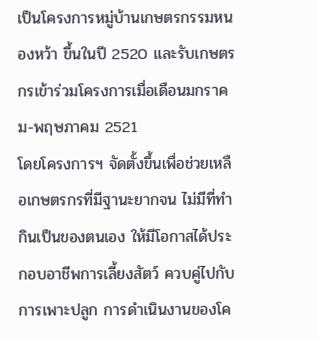เป็นโครงการหมู่บ้านเกษตรกรรมหนองหว้า ขึ้นในปี 2520 และรับเกษตรกรเข้าร่วมโครงการเมื่อเดือนมกราคม-พฤษภาคม 2521
โดยโครงการฯ จัดตั้งขึ้นเพื่อช่วยเหลือเกษตรกรที่มีฐานะยากจน ไม่มีที่ทำกินเป็นของตนเอง ให้มีโอกาสได้ประกอบอาชีพการเลี้ยงสัตว์ ควบคู่ไปกับการเพาะปลูก การดำเนินงานของโค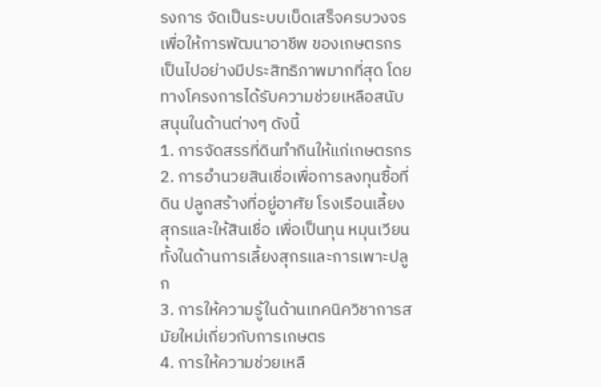รงการ จัดเป็นระบบเบ็ดเสร็จครบวงจร เพื่อให้การพัฒนาอาชีพ ของเกษตรกรเป็นไปอย่างมีประสิทธิภาพมากที่สุด โดยทางโครงการได้รับความช่วยเหลือสนับสนุนในด้านต่างๆ ดังนี้
1. การจัดสรรที่ดินทำกินให้แก่เกษตรกร
2. การอำนวยสินเชื่อเพื่อการลงทุนซื้อที่ดิน ปลูกสร้างที่อยู่อาศัย โรงเรือนเลี้ยงสุกรและให้สินเชื่อ เพื่อเป็นทุน หมุนเวียน ทั้งในด้านการเลี้ยงสุกรและการเพาะปลูก
3. การให้ความรู้ในด้านเทคนิควิชาการสมัยใหม่เกี่ยวกับการเกษตร
4. การให้ความช่วยเหลื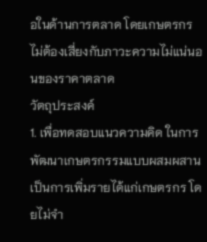อในด้านการตลาด โดยเกษตรกรไม่ต้องเสี่ยงกับภาวะความไม่แน่นอนของราคาตลาด
วัตถุประสงค์
1. เพื่อทดสอบแนวความคิด ในการพัฒนาเกษตรกรรมแบบผสมผสาน เป็นการเพิ่มรายได้แก่เกษตรกร โดยไม่จำ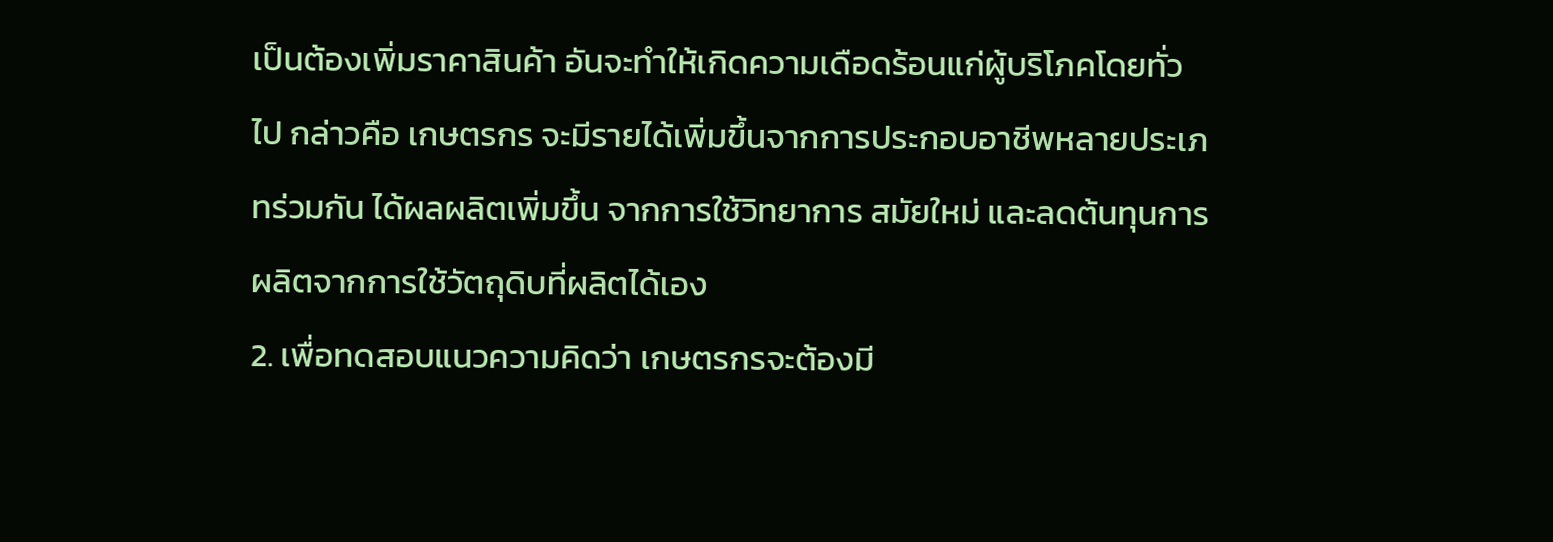เป็นต้องเพิ่มราคาสินค้า อันจะทำให้เกิดความเดือดร้อนแก่ผู้บริโภคโดยทั่วไป กล่าวคือ เกษตรกร จะมีรายได้เพิ่มขึ้นจากการประกอบอาชีพหลายประเภทร่วมกัน ได้ผลผลิตเพิ่มขึ้น จากการใช้วิทยาการ สมัยใหม่ และลดต้นทุนการผลิตจากการใช้วัตถุดิบที่ผลิตได้เอง
2. เพื่อทดสอบแนวความคิดว่า เกษตรกรจะต้องมี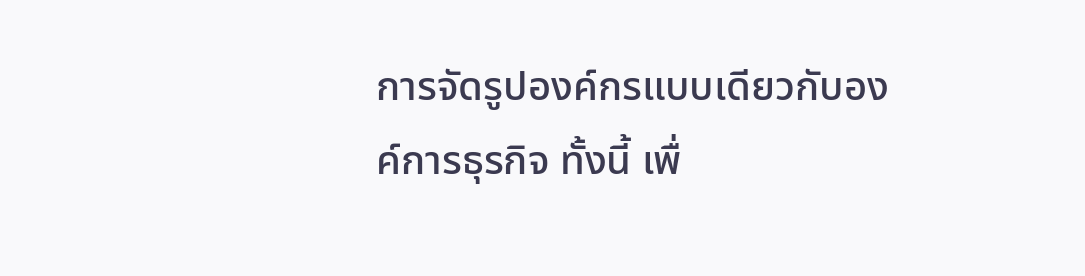การจัดรูปองค์กรแบบเดียวกับองค์การธุรกิจ ทั้งนี้ เพื่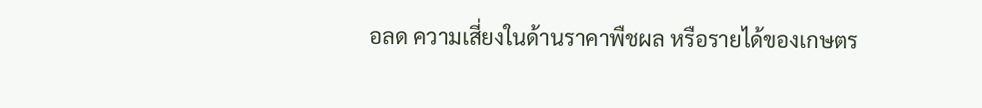อลด ความเสี่ยงในด้านราคาพืชผล หรือรายได้ของเกษตร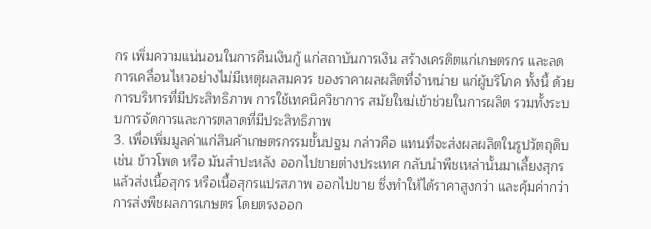กร เพิ่มความแน่นอนในการคืนเงินกู้ แก่สถาบันการเงิน สร้างเครดิตแก่เกษตรกร และลดการเคลื่อนไหวอย่างไม่มีเหตุผลสมควร ของราคาผลผลิตที่จำหน่าย แก่ผู้บริโภค ทั้งนี้ ด้วยการบริหารที่มีประสิทธิภาพ การใช้เทคนิควิชาการ สมัยใหม่เข้าช่วยในการผลิต รวมทั้งระบบการจัดการและการตลาดที่มีประสิทธิภาพ
3. เพื่อเพิ่มมูลค่าแก่สินค้าเกษตรกรรมขั้นปฐม กล่าวคือ แทนที่จะส่งผลผลิตในรูปวัตถุดิบ เช่น ข้าวโพด หรือ มันสำปะหลัง ออกไปขายต่างประเทศ กลับนำพืชเหล่านั้นมาเลี้ยงสุกร แล้วส่งเนื้อสุกร หรือเนื้อสุกรแปรสภาพ ออกไปขาย ซึ่งทำให้ได้ราคาสูงกว่า และคุ้มค่ากว่าการส่งพืชผลการเกษตร โดยตรงออก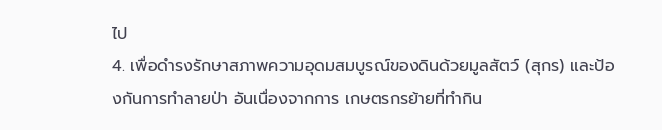ไป
4. เพื่อดำรงรักษาสภาพความอุดมสมบูรณ์ของดินด้วยมูลสัตว์ (สุกร) และป้องกันการทำลายป่า อันเนื่องจากการ เกษตรกรย้ายที่ทำกิน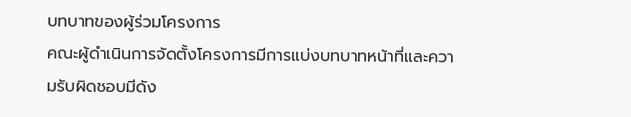บทบาทของผู้ร่วมโครงการ
คณะผู้ดำเนินการจัดตั้งโครงการมีการแบ่งบทบาทหน้าที่และความรับผิดชอบมีดัง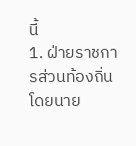นี้
1. ฝ่ายราชการส่วนท้องถิ่น โดยนาย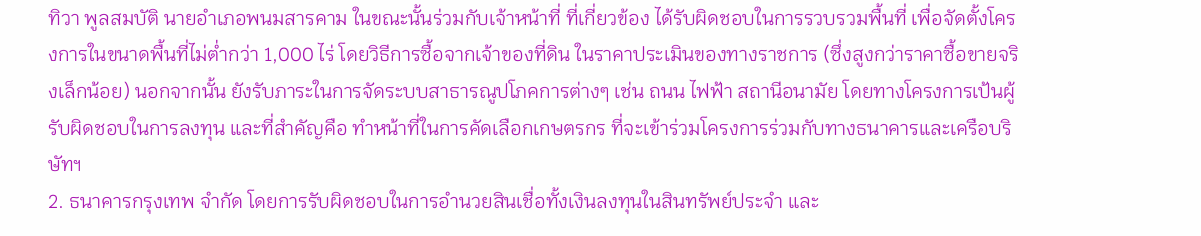ทิวา พูลสมบัติ นายอำเภอพนมสารคาม ในขณะนั้นร่วมกับเจ้าหน้าที่ ที่เกี่ยวข้อง ได้รับผิดชอบในการรวบรวมพื้นที่ เพื่อจัดตั้งโครงการในขนาดพื้นที่ไม่ต่ำกว่า 1,000 ไร่ โดยวิธีการซื้อจากเจ้าของที่ดิน ในราคาประเมินของทางราชการ (ซึ่งสูงกว่าราคาซื้อขายจริงเล็กน้อย) นอกจากนั้น ยังรับภาระในการจัดระบบสาธารณูปโภคการต่างๆ เช่น ถนน ไฟฟ้า สถานีอนามัย โดยทางโครงการเป้นผู้รับผิดชอบในการลงทุน และที่สำคัญคือ ทำหน้าที่ในการคัดเลือกเกษตรกร ที่จะเข้าร่วมโครงการร่วมกับทางธนาคารและเครือบริษัทฯ
2. ธนาคารกรุงเทพ จำกัด โดยการรับผิดชอบในการอำนวยสินเชื่อทั้งเงินลงทุนในสินทรัพย์ประจำ และ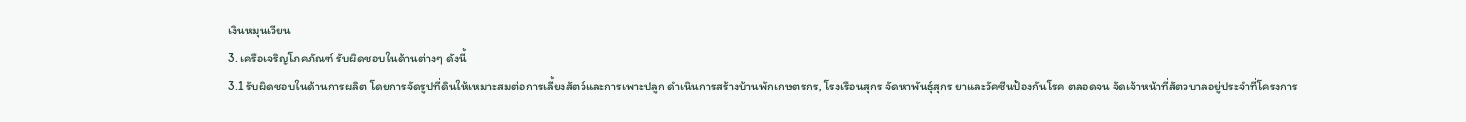เงินหมุนเวียน
3. เครือเจริญโภคภัณฑ์ รับผิดชอบในด้านต่างๆ ดังนี้
3.1 รับผิดชอบในด้านการผลิต โดยการจัดรูปที่ดินให้เหมาะสมต่อการเลี้ยงสัตว์และการเพาะปลูก ดำเนินการสร้างบ้านพักเกษตรกร, โรงเรือนสุกร จัดหาพันธุ์สุกร ยาและวัคซีนป้องกันโรค ตลอดจน จัดเจ้าหน้าที่สัตวบาลอยู่ประจำที่โครงการ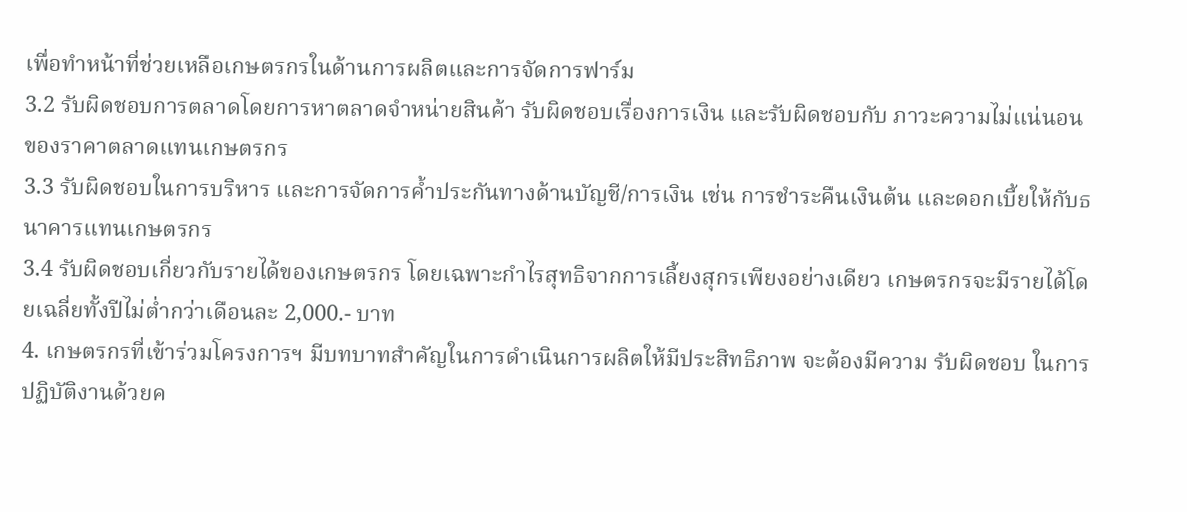เพื่อทำหน้าที่ช่วยเหลือเกษตรกรในด้านการผลิตและการจัดการฟาร์ม
3.2 รับผิดชอบการตลาดโดยการหาตลาดจำหน่ายสินค้า รับผิดชอบเรื่องการเงิน และรับผิดชอบกับ ภาวะความไม่แน่นอนของราคาตลาดแทนเกษตรกร
3.3 รับผิดชอบในการบริหาร และการจัดการค้ำประกันทางด้านบัญชี/การเงิน เช่น การชำระคืนเงินต้น และดอกเบี้ยให้กับธนาคารแทนเกษตรกร
3.4 รับผิดชอบเกี่ยวกับรายได้ของเกษตรกร โดยเฉพาะกำไรสุทธิจากการเลี้ยงสุกรเพียงอย่างเดียว เกษตรกรจะมีรายได้โดยเฉลี่ยทั้งปีไม่ต่ำกว่าเดือนละ 2,000.- บาท
4. เกษตรกรที่เข้าร่วมโครงการฯ มีบทบาทสำคัญในการดำเนินการผลิตให้มีประสิทธิภาพ จะต้องมีความ รับผิดชอบ ในการปฏิบัติงานด้วยค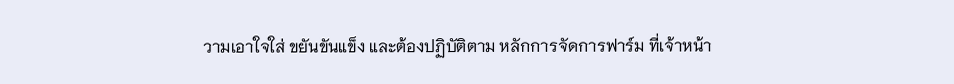วามเอาใจใส่ ขยันขันแข็ง และต้องปฏิบัติตาม หลักการจัดการฟาร์ม ที่เจ้าหน้า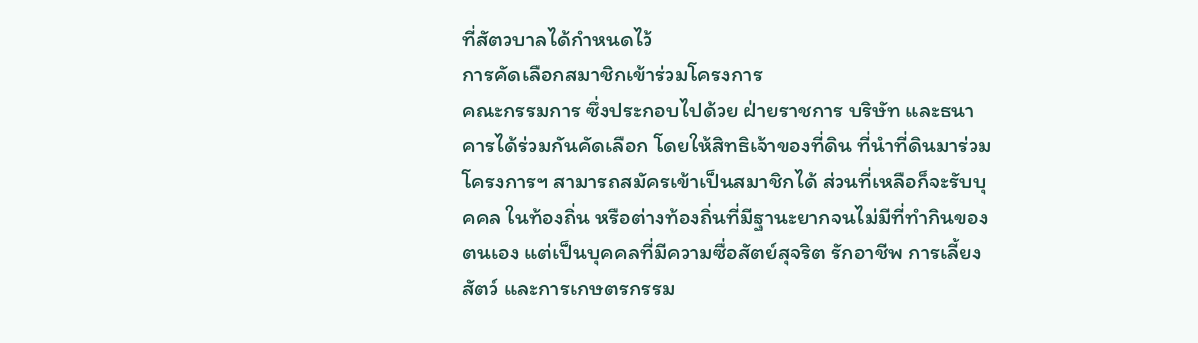ที่สัตวบาลได้กำหนดไว้
การคัดเลือกสมาชิกเข้าร่วมโครงการ
คณะกรรมการ ซึ่งประกอบไปด้วย ฝ่ายราชการ บริษัท และธนาคารได้ร่วมกันคัดเลือก โดยให้สิทธิเจ้าของที่ดิน ที่นำที่ดินมาร่วมโครงการฯ สามารถสมัครเข้าเป็นสมาชิกได้ ส่วนที่เหลือก็จะรับบุคคล ในท้องถิ่น หรือต่างท้องถิ่นที่มีฐานะยากจนไม่มีที่ทำกินของตนเอง แต่เป็นบุคคลที่มีความซื่อสัตย์สุจริต รักอาชีพ การเลี้ยงสัตว์ และการเกษตรกรรม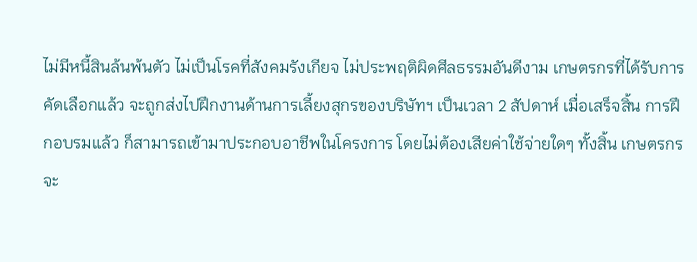ไม่มีหนี้สินล้นพ้นตัว ไม่เป็นโรคที่สังคมรังเกียจ ไม่ประพฤติผิดศีลธรรมอันดีงาม เกษตรกรที่ได้รับการคัดเลือกแล้ว จะถูกส่งไปฝึกงานด้านการเลี้ยงสุกรของบริษัทฯ เป็นเวลา 2 สัปดาห์ เมื่อเสร็จสิ้น การฝึกอบรมแล้ว ก็สามารถเข้ามาประกอบอาชีพในโครงการ โดยไม่ต้องเสียค่าใช้จ่ายใดๆ ทั้งสิ้น เกษตรกรจะ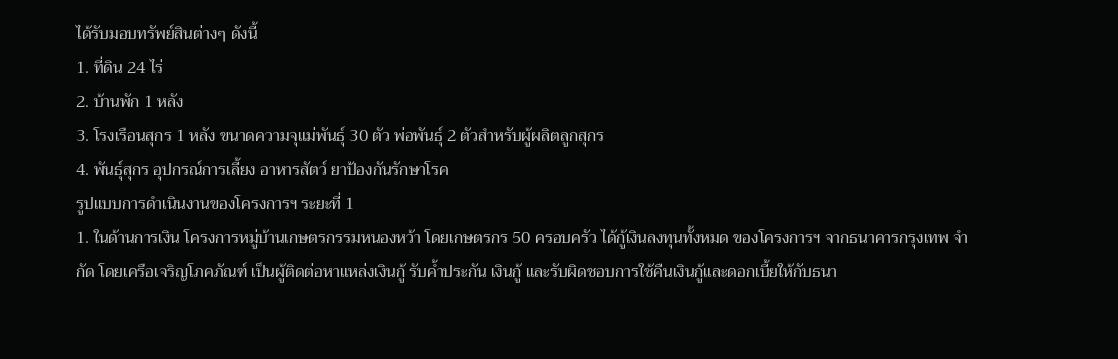ได้รับมอบทรัพย์สินต่างๆ ดังนี้
1. ที่ดิน 24 ไร่
2. บ้านพัก 1 หลัง
3. โรงเรือนสุกร 1 หลัง ขนาดความจุแม่พันธุ์ 30 ตัว พ่อพันธุ์ 2 ตัวสำหรับผู้ผลิตลูกสุกร
4. พันธุ์สุกร อุปกรณ์การเลี้ยง อาหารสัตว์ ยาป้องกันรักษาโรค
รูปแบบการดำเนินงานของโครงการฯ ระยะที่ 1
1. ในด้านการเงิน โครงการหมู่บ้านเกษตรกรรมหนองหว้า โดยเกษตรกร 50 ครอบครัว ได้กู้เงินลงทุนทั้งหมด ของโครงการฯ จากธนาคารกรุงเทพ จำกัด โดยเครือเจริญโภคภัณฑ์ เป็นผู้ติดต่อหาแหล่งเงินกู้ รับค้ำประกัน เงินกู้ และรับผิดชอบการใช้คืนเงินกู้และดอกเบี้ยให้กับธนา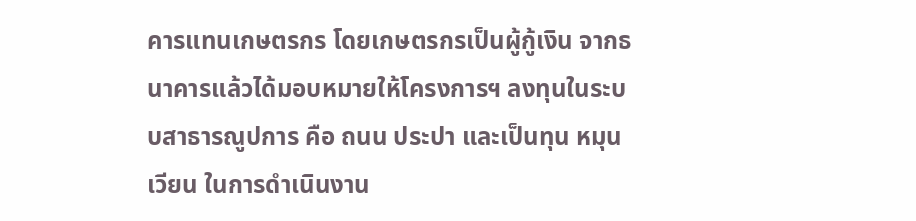คารแทนเกษตรกร โดยเกษตรกรเป็นผู้กู้เงิน จากธนาคารแล้วได้มอบหมายให้โครงการฯ ลงทุนในระบบสาธารณูปการ คือ ถนน ประปา และเป็นทุน หมุนเวียน ในการดำเนินงาน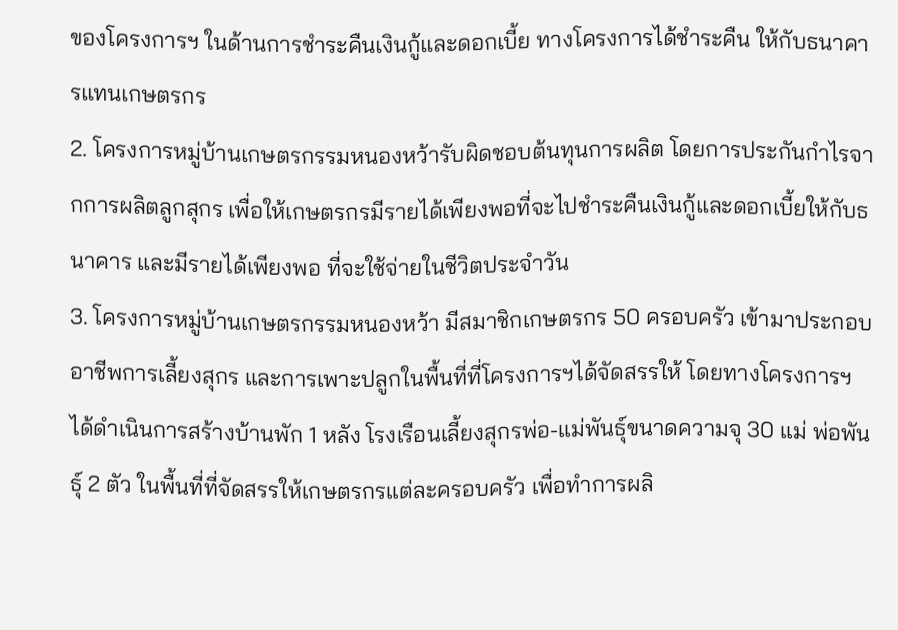ของโครงการฯ ในด้านการชำระคืนเงินกู้และดอกเบี้ย ทางโครงการได้ชำระคืน ให้กับธนาคารแทนเกษตรกร
2. โครงการหมู่บ้านเกษตรกรรมหนองหว้ารับผิดชอบต้นทุนการผลิต โดยการประกันกำไรจากการผลิตลูกสุกร เพื่อให้เกษตรกรมีรายได้เพียงพอที่จะไปชำระคืนเงินกู้และดอกเบี้ยให้กับธนาคาร และมีรายได้เพียงพอ ที่จะใช้จ่ายในชีวิตประจำวัน
3. โครงการหมู่บ้านเกษตรกรรมหนองหว้า มีสมาชิกเกษตรกร 50 ครอบครัว เข้ามาประกอบอาชีพการเลี้ยงสุกร และการเพาะปลูกในพื้นที่ที่โครงการฯได้จัดสรรให้ โดยทางโครงการฯ ได้ดำเนินการสร้างบ้านพัก 1 หลัง โรงเรือนเลี้ยงสุกรพ่อ-แม่พันธุ์ขนาดความจุ 30 แม่ พ่อพันธุ์ 2 ตัว ในพื้นที่ที่จัดสรรให้เกษตรกรแต่ละครอบครัว เพื่อทำการผลิ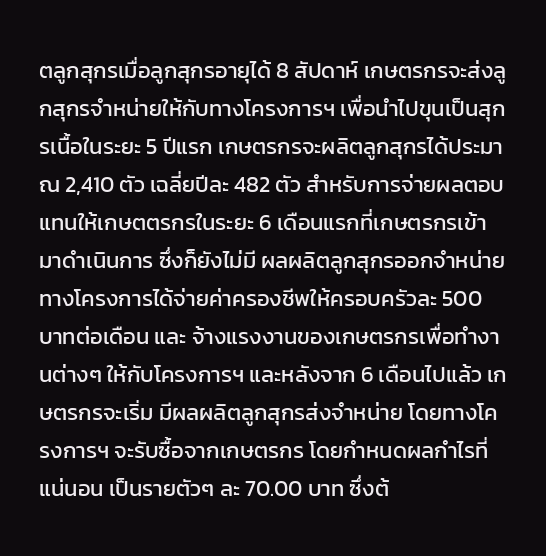ตลูกสุกรเมื่อลูกสุกรอายุได้ 8 สัปดาห์ เกษตรกรจะส่งลูกสุกรจำหน่ายให้กับทางโครงการฯ เพื่อนำไปขุนเป็นสุกรเนื้อในระยะ 5 ปีแรก เกษตรกรจะผลิตลูกสุกรได้ประมาณ 2,410 ตัว เฉลี่ยปีละ 482 ตัว สำหรับการจ่ายผลตอบแทนให้เกษตตรกรในระยะ 6 เดือนแรกที่เกษตรกรเข้ามาดำเนินการ ซึ่งก็ยังไม่มี ผลผลิตลูกสุกรออกจำหน่าย ทางโครงการได้จ่ายค่าครองชีพให้ครอบครัวละ 500 บาทต่อเดือน และ จ้างแรงงานของเกษตรกรเพื่อทำงานต่างๆ ให้กับโครงการฯ และหลังจาก 6 เดือนไปแล้ว เกษตรกรจะเริ่ม มีผลผลิตลูกสุกรส่งจำหน่าย โดยทางโครงการฯ จะรับซื้อจากเกษตรกร โดยกำหนดผลกำไรที่แน่นอน เป็นรายตัวๆ ละ 70.00 บาท ซึ่งต้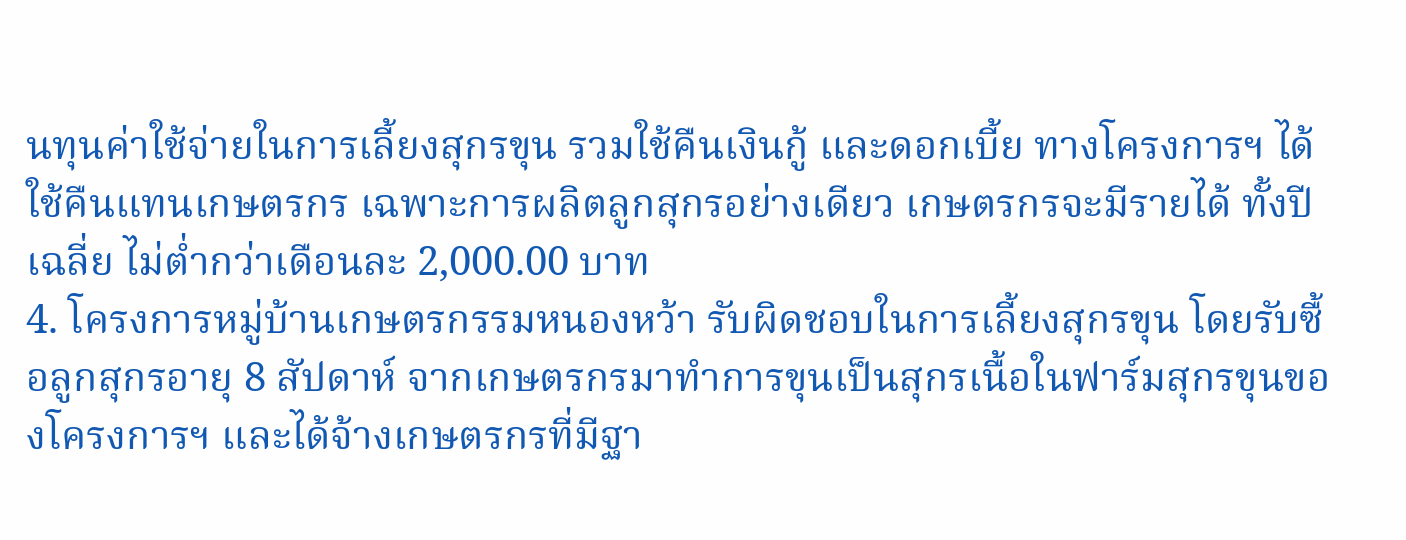นทุนค่าใช้จ่ายในการเลี้ยงสุกรขุน รวมใช้คืนเงินกู้ และดอกเบี้ย ทางโครงการฯ ได้ใช้คืนแทนเกษตรกร เฉพาะการผลิตลูกสุกรอย่างเดียว เกษตรกรจะมีรายได้ ทั้งปีเฉลี่ย ไม่ต่ำกว่าเดือนละ 2,000.00 บาท
4. โครงการหมู่บ้านเกษตรกรรมหนองหว้า รับผิดชอบในการเลี้ยงสุกรขุน โดยรับซื้อลูกสุกรอายุ 8 สัปดาห์ จากเกษตรกรมาทำการขุนเป็นสุกรเนื้อในฟาร์มสุกรขุนของโครงการฯ และได้จ้างเกษตรกรที่มีฐา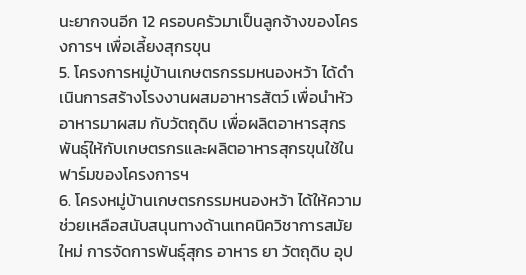นะยากจนอีก 12 ครอบครัวมาเป็นลูกจ้างของโครงการฯ เพื่อเลี้ยงสุกรขุน
5. โครงการหมู่บ้านเกษตรกรรมหนองหว้า ได้ดำเนินการสร้างโรงงานผสมอาหารสัตว์ เพื่อนำหัวอาหารมาผสม กับวัตถุดิบ เพื่อผลิตอาหารสุกรพันธุ์ให้กับเกษตรกรและผลิตอาหารสุกรขุนใช้ในฟาร์มของโครงการฯ
6. โครงหมู่บ้านเกษตรกรรมหนองหว้า ได้ให้ความช่วยเหลือสนับสนุนทางด้านเทคนิควิชาการสมัยใหม่ การจัดการพันธุ์สุกร อาหาร ยา วัตถุดิบ อุป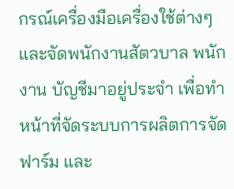กรณ์เครื่องมือเครื่องใช้ต่างๆ และจัดพนักงานสัตวบาล พนักงาน บัญชีมาอยู่ประจำ เพื่อทำหน้าที่จัดระบบการผลิตการจัดฟาร์ม และ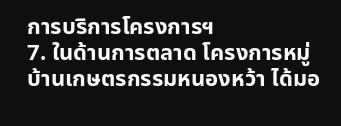การบริการโครงการฯ
7. ในด้านการตลาด โครงการหมู่บ้านเกษตรกรรมหนองหว้า ได้มอ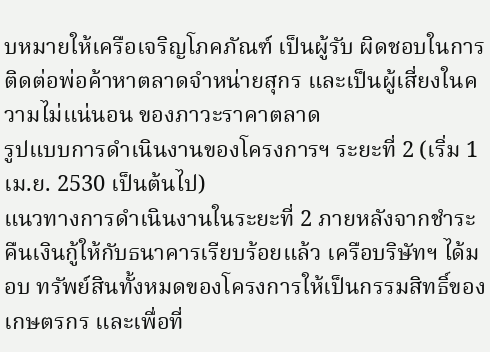บหมายให้เครือเจริญโภคภัณฑ์ เป็นผู้รับ ผิดชอบในการติดต่อพ่อค้าหาตลาดจำหน่ายสุกร และเป็นผู้เสี่ยงในความไม่แน่นอน ของภาวะราคาตลาด
รูปแบบการดำเนินงานของโครงการฯ ระยะที่ 2 (เริ่ม 1 เม.ย. 2530 เป็นต้นไป)
แนวทางการดำเนินงานในระยะที่ 2 ภายหลังจากชำระคืนเงินกู้ให้กับธนาคารเรียบร้อยแล้ว เครือบริษัทฯ ได้มอบ ทรัพย์สินทั้งหมดของโครงการให้เป็นกรรมสิทธิ์ของเกษตรกร และเพื่อที่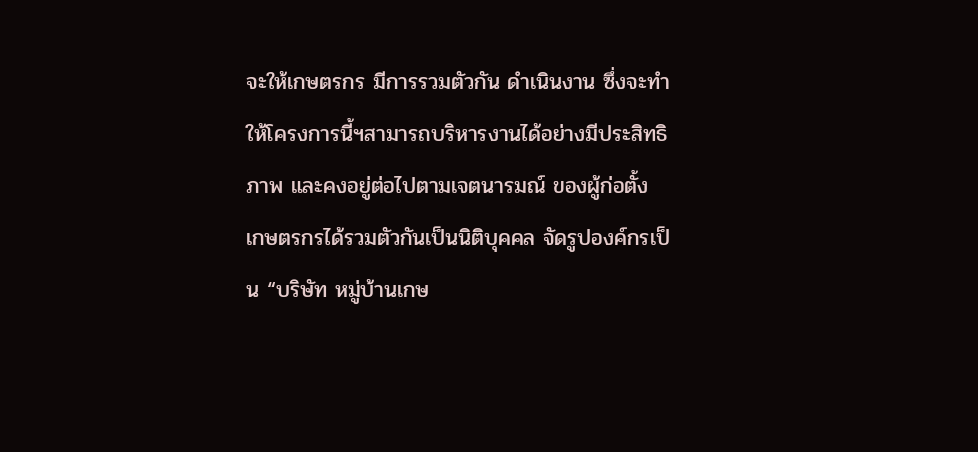จะให้เกษตรกร มีการรวมตัวกัน ดำเนินงาน ซึ่งจะทำให้โครงการนี้ฯสามารถบริหารงานได้อย่างมีประสิทธิภาพ และคงอยู่ต่อไปตามเจตนารมณ์ ของผู้ก่อตั้ง เกษตรกรได้รวมตัวกันเป็นนิติบุคคล จัดรูปองค์กรเป็น “บริษัท หมู่บ้านเกษ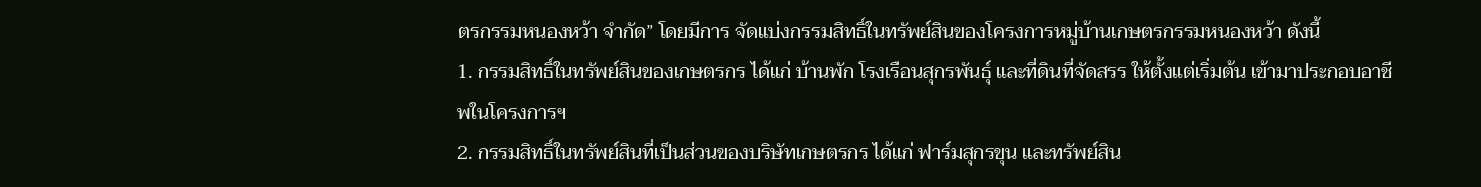ตรกรรมหนองหว้า จำกัด” โดยมีการ จัดแบ่งกรรมสิทธิ์ในทรัพย์สินของโครงการหมู่บ้านเกษตรกรรมหนองหว้า ดังนี้
1. กรรมสิทธิ์ในทรัพย์สินของเกษตรกร ได้แก่ บ้านพัก โรงเรือนสุกรพันธุ์ และที่ดินที่จัดสรร ให้ตั้งแต่เริ่มต้น เข้ามาประกอบอาชีพในโครงการฯ
2. กรรมสิทธิ์ในทรัพย์สินที่เป็นส่วนของบริษัทเกษตรกร ได้แก่ ฟาร์มสุกรขุน และทรัพย์สิน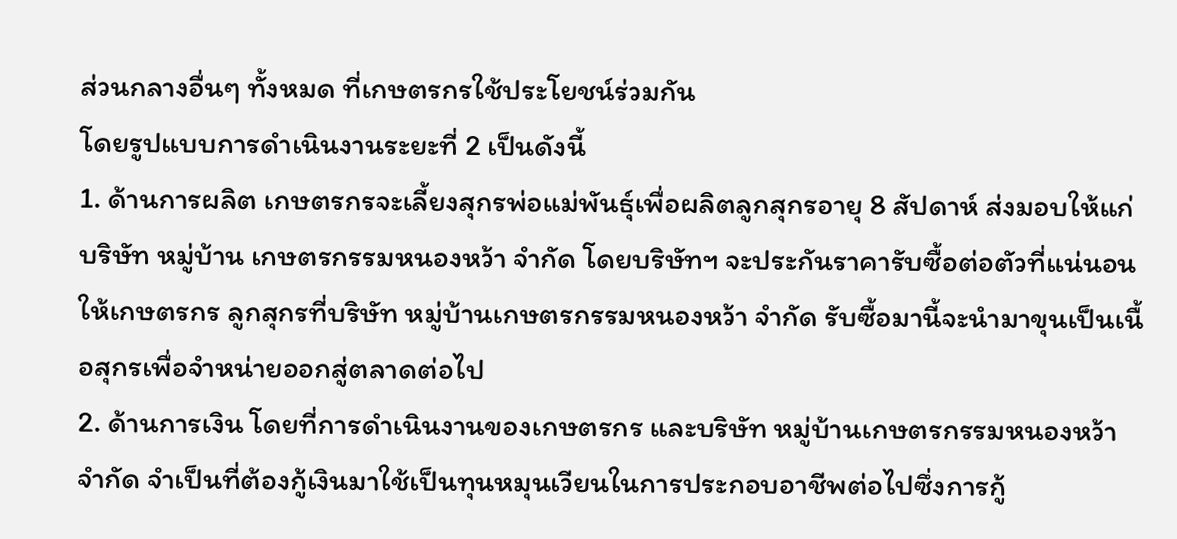ส่วนกลางอื่นๆ ทั้งหมด ที่เกษตรกรใช้ประโยชน์ร่วมกัน
โดยรูปแบบการดำเนินงานระยะที่ 2 เป็นดังนี้
1. ด้านการผลิต เกษตรกรจะเลี้ยงสุกรพ่อแม่พันธุ์เพื่อผลิตลูกสุกรอายุ 8 สัปดาห์ ส่งมอบให้แก่ บริษัท หมู่บ้าน เกษตรกรรมหนองหว้า จำกัด โดยบริษัทฯ จะประกันราคารับซื้อต่อตัวที่แน่นอนให้เกษตรกร ลูกสุกรที่บริษัท หมู่บ้านเกษตรกรรมหนองหว้า จำกัด รับซื้อมานี้จะนำมาขุนเป็นเนื้อสุกรเพื่อจำหน่ายออกสู่ตลาดต่อไป
2. ด้านการเงิน โดยที่การดำเนินงานของเกษตรกร และบริษัท หมู่บ้านเกษตรกรรมหนองหว้า จำกัด จำเป็นที่ต้องกู้เงินมาใช้เป็นทุนหมุนเวียนในการประกอบอาชีพต่อไปซึ่งการกู้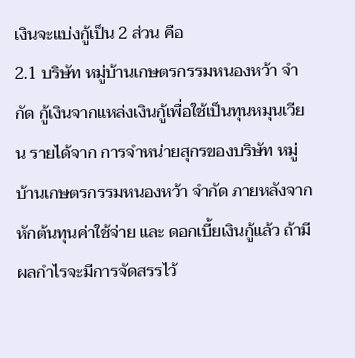เงินจะแบ่งกู้เป็น 2 ส่วน คือ
2.1 บริษัท หมู่บ้านเกษตรกรรมหนองหว้า จำกัด กู้เงินจากแหล่งเงินกู้เพื่อใช้เป็นทุนหมุนเวียน รายได้จาก การจำหน่ายสุกรของบริษัท หมู่บ้านเกษตรกรรมหนองหว้า จำกัด ภายหลังจากหักต้นทุนค่าใช้จ่าย และ ดอกเบี้ยเงินกู้แล้ว ถ้ามีผลกำไรจะมีการจัดสรรไว้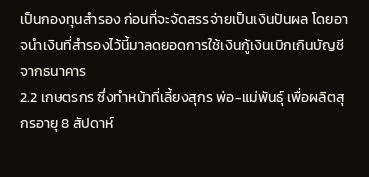เป็นกองทุนสำรอง ก่อนที่จะจัดสรรจ่ายเป็นเงินปันผล โดยอาจนำเงินที่สำรองไว้นี้มาลดยอดการใช้เงินกู้เงินเบิกเกินบัญชีจากธนาคาร
2.2 เกษตรกร ซึ่งทำหน้าที่เลี้ยงสุกร พ่อ-แม่พันธุ์ เพื่อผลิตสุกรอายุ 8 สัปดาห์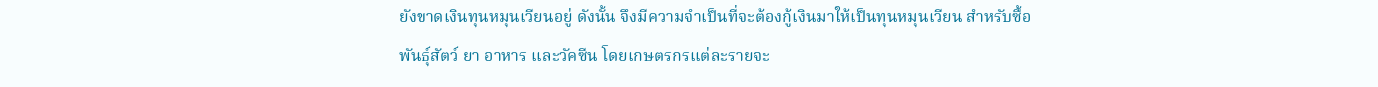ยังขาดเงินทุนหมุนเวียนอยู่ ดังนั้น จึงมีความจำเป็นที่จะต้องกู้เงินมาให้เป็นทุนหมุนเวียน สำหรับซื้อพันธุ์สัตว์ ยา อาหาร และวัคซีน โดยเกษตรกรแต่ละรายจะ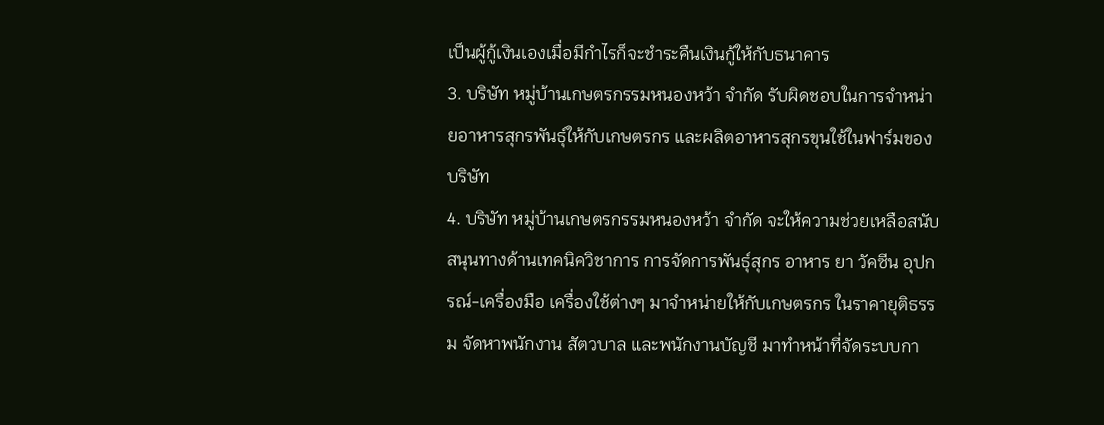เป็นผู้กู้เงินเองเมื่อมีกำไรก็จะชำระคืนเงินกู้ให้กับธนาคาร
3. บริษัท หมู่บ้านเกษตรกรรมหนองหว้า จำกัด รับผิดชอบในการจำหน่ายอาหารสุกรพันธุ์ให้กับเกษตรกร และผลิตอาหารสุกรขุนใช้ในฟาร์มของบริษัท
4. บริษัท หมู่บ้านเกษตรกรรมหนองหว้า จำกัด จะให้ความช่วยเหลือสนับสนุนทางด้านเทคนิควิชาการ การจัดการพันธุ์สุกร อาหาร ยา วัคซีน อุปกรณ์-เครื่องมือ เครื่องใช้ต่างๆ มาจำหน่ายให้กับเกษตรกร ในราคายุติธรรม จัดหาพนักงาน สัตวบาล และพนักงานบัญชี มาทำหน้าที่จัดระบบกา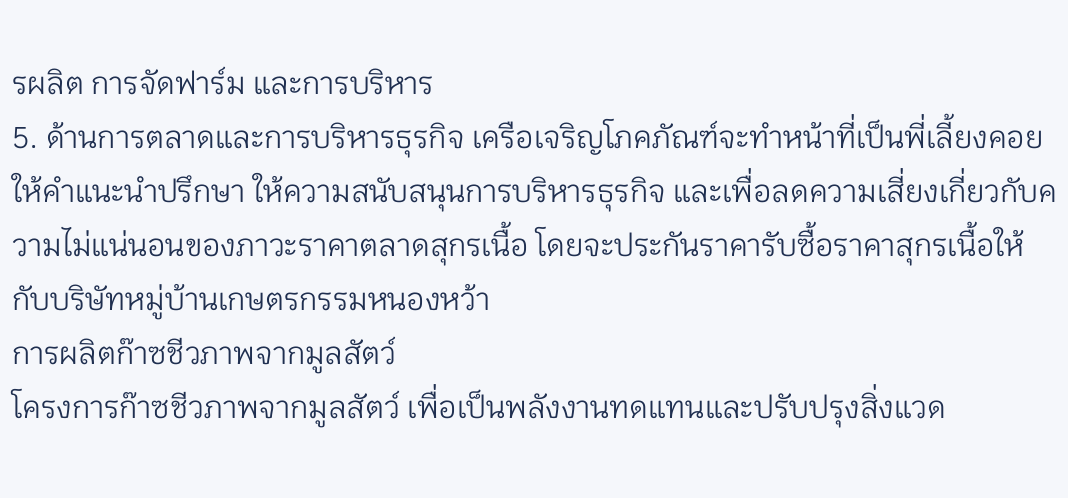รผลิต การจัดฟาร์ม และการบริหาร
5. ด้านการตลาดและการบริหารธุรกิจ เครือเจริญโภคภัณฑ์จะทำหน้าที่เป็นพี่เลี้ยงคอยให้คำแนะนำปรึกษา ให้ความสนับสนุนการบริหารธุรกิจ และเพื่อลดความเสี่ยงเกี่ยวกับความไม่แน่นอนของภาวะราคาตลาดสุกรเนื้อ โดยจะประกันราคารับซื้อราคาสุกรเนื้อให้กับบริษัทหมู่บ้านเกษตรกรรมหนองหว้า
การผลิตก๊าซชีวภาพจากมูลสัตว์
โครงการก๊าซชีวภาพจากมูลสัตว์ เพื่อเป็นพลังงานทดแทนและปรับปรุงสิ่งแวด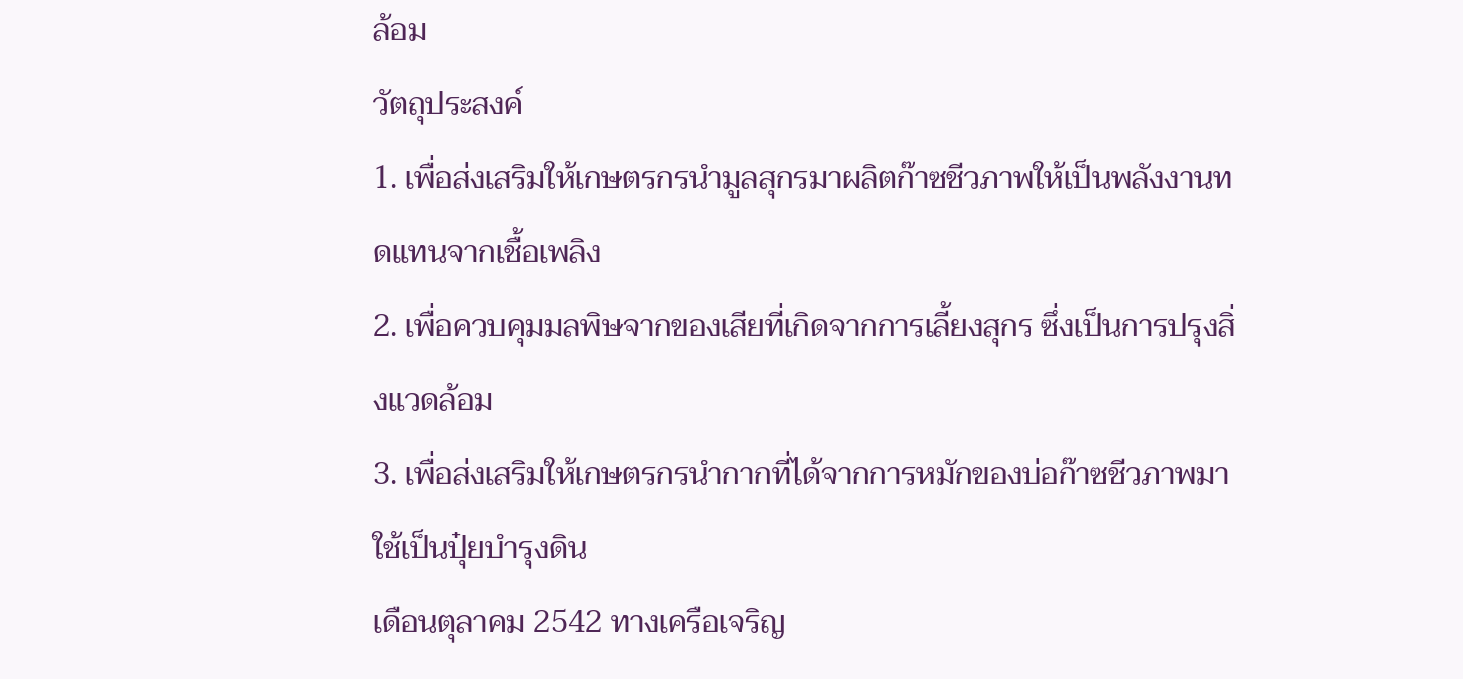ล้อม
วัตถุประสงค์
1. เพื่อส่งเสริมให้เกษตรกรนำมูลสุกรมาผลิตก๊าซชีวภาพให้เป็นพลังงานทดแทนจากเชื้อเพลิง
2. เพื่อควบคุมมลพิษจากของเสียที่เกิดจากการเลี้ยงสุกร ซึ่งเป็นการปรุงสิ่งแวดล้อม
3. เพื่อส่งเสริมให้เกษตรกรนำกากที่ได้จากการหมักของบ่อก๊าซชีวภาพมาใช้เป็นปุ๋ยบำรุงดิน
เดือนตุลาคม 2542 ทางเครือเจริญ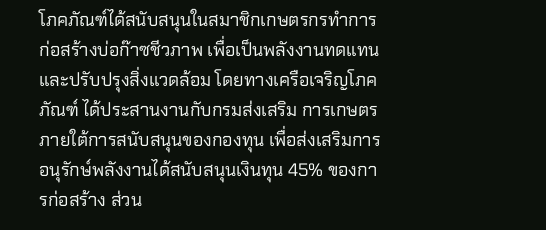โภคภัณฑ์ได้สนับสนุนในสมาชิกเกษตรกรทำการก่อสร้างบ่อก๊าซชีวภาพ เพื่อเป็นพลังงานทดแทนและปรับปรุงสิ่งแวดล้อม โดยทางเครือเจริญโภคภัณฑ์ ได้ประสานงานกับกรมส่งเสริม การเกษตร ภายใต้การสนับสนุนของกองทุน เพื่อส่งเสริมการอนุรักษ์พลังงานได้สนับสนุนเงินทุน 45% ของการก่อสร้าง ส่วน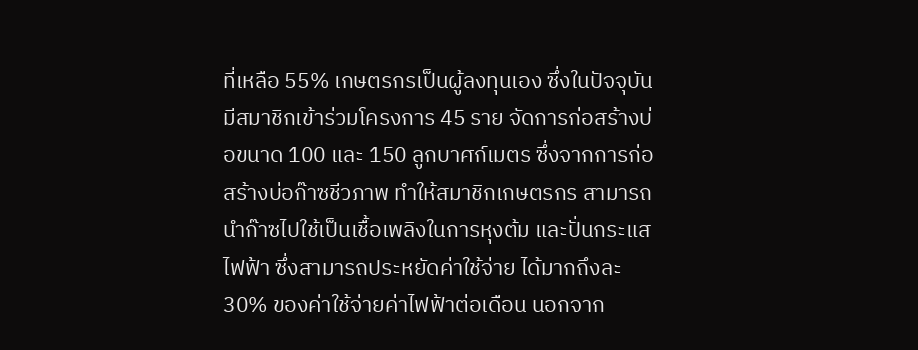ที่เหลือ 55% เกษตรกรเป็นผู้ลงทุนเอง ซึ่งในปัจจุบันมีสมาชิกเข้าร่วมโครงการ 45 ราย จัดการก่อสร้างบ่อขนาด 100 และ 150 ลูกบาศก์เมตร ซึ่งจากการก่อสร้างบ่อก๊าซชีวภาพ ทำให้สมาชิกเกษตรกร สามารถนำก๊าซไปใช้เป็นเชื้อเพลิงในการหุงต้ม และปั่นกระแสไฟฟ้า ซึ่งสามารถประหยัดค่าใช้จ่าย ได้มากถึงละ 30% ของค่าใช้จ่ายค่าไฟฟ้าต่อเดือน นอกจาก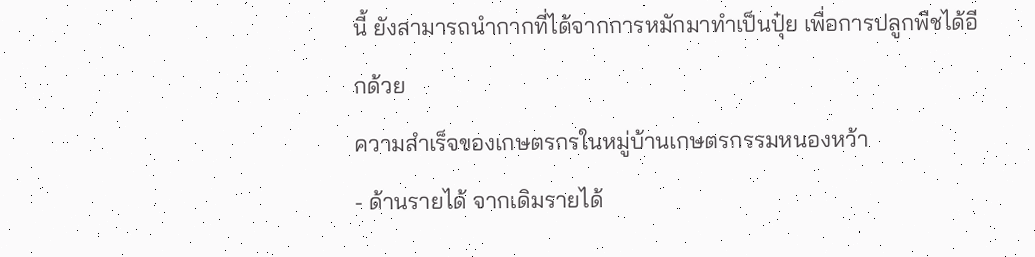นี้ ยังสามารถนำกากที่ได้จากการหมักมาทำเป็นปุ๋ย เพื่อการปลูกพืชได้อีกด้วย
ความสำเร็จของเกษตรกรในหมู่บ้านเกษตรกรรมหนองหว้า
- ด้านรายได้ จากเดิมรายได้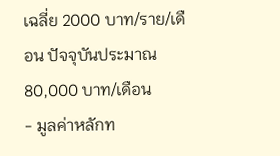เฉลี่ย 2000 บาท/ราย/เดือน ปัจจุบันประมาณ 80,000 บาท/เดือน
- มูลค่าหลักท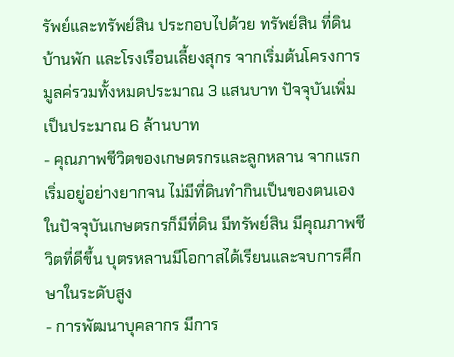รัพย์และทรัพย์สิน ประกอบไปด้วย ทรัพย์สิน ที่ดิน บ้านพัก และโรงเรือนเลี้ยงสุกร จากเริ่มต้นโครงการมูลค่รวมทั้งหมดประมาณ 3 แสนบาท ปัจจุบันเพิ่มเป็นประมาณ 6 ล้านบาท
- คุณภาพชีวิตของเกษตรกรและลูกหลาน จากแรกเริ่มอยู่อย่างยากจน ไม่มีที่ดินทำกินเป็นของตนเอง ในปัจจุบันเกษตรกรก็มีที่ดิน มีทรัพย์สิน มีคุณภาพชีวิตที่ดีขึ้น บุตรหลานมีโอกาสได้เรียนและจบการศึกษาในระดับสูง
- การพัฒนาบุคลากร มีการ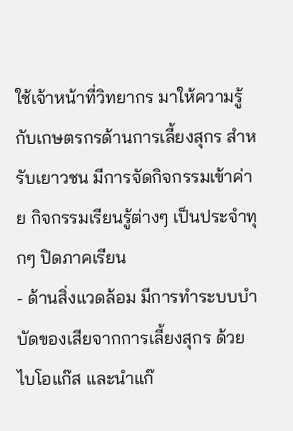ใช้เจ้าหน้าที่วิทยากร มาให้ความรู้กับเกษตรกรด้านการเลี้ยงสุกร สำหรับเยาวชน มีการจัดกิจกรรมเข้าค่าย กิจกรรมเรียนรู้ต่างๆ เป็นประจำทุกๆ ปิดภาคเรียน
- ด้านสิ่งแวดล้อม มีการทำระบบบำบัดของเสียจากการเลี้ยงสุกร ด้วยไบโอแก๊ส และนำแก๊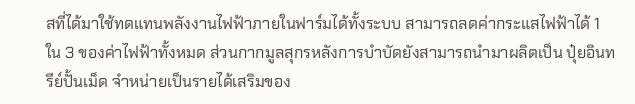สที่ได้มาใช้ทดแทนพลังงานไฟฟ้าภายในฟาร์มได้ทั้งระบบ สามารถลดค่ากระแสไฟฟ้าได้ 1 ใน 3 ของค่าไฟฟ้าทั้งหมด ส่วนกากมูลสุกรหลังการบำบัดยังสามารถนำมาผลิตเป็น ปุ๋ยอินทรีย์ปั้นเม็ด จำหน่ายเป็นรายได้เสริมของ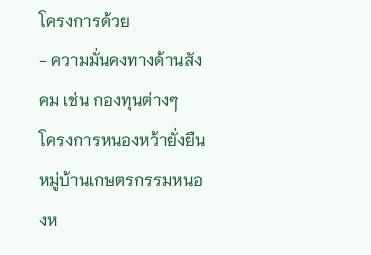โครงการด้วย
- ความมั่นคงทางด้านสังคม เช่น กองทุนต่างๆ
โครงการหนองหว้ายั่งยืน
หมู่บ้านเกษตรกรรมหนองห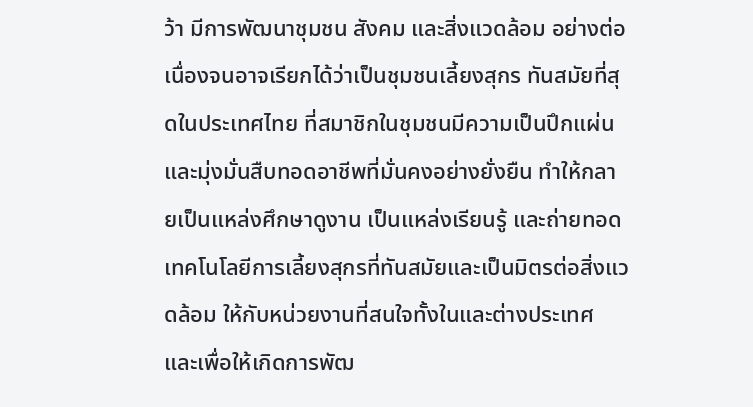ว้า มีการพัฒนาชุมชน สังคม และสิ่งแวดล้อม อย่างต่อเนื่องจนอาจเรียกได้ว่าเป็นชุมชนเลี้ยงสุกร ทันสมัยที่สุดในประเทศไทย ที่สมาชิกในชุมชนมีความเป็นปึกแผ่น และมุ่งมั่นสืบทอดอาชีพที่มั่นคงอย่างยั่งยืน ทำให้กลายเป็นแหล่งศึกษาดูงาน เป็นแหล่งเรียนรู้ และถ่ายทอดเทคโนโลยีการเลี้ยงสุกรที่ทันสมัยและเป็นมิตรต่อสิ่งแวดล้อม ให้กับหน่วยงานที่สนใจทั้งในและต่างประเทศ และเพื่อให้เกิดการพัฒ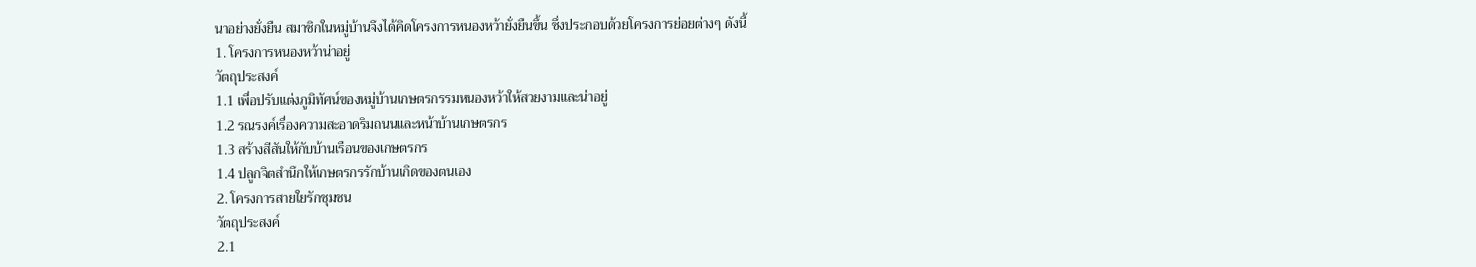นาอย่างยั่งยืน สมาชิกในหมู่บ้านจึงได้คิดโครงการหนองหว้ายั่งยืนขึ้น ซึ่งประกอบด้วยโครงการย่อยต่างๆ ดังนี้
1. โครงการหนองหว้าน่าอยู่
วัตถุประสงค์
1.1 เพื่อปรับแต่งภูมิทัศน์ของหมู่บ้านเกษตรกรรมหนองหว้าให้สวยงามและน่าอยู่
1.2 รณรงค์เรื่องความสะอาดริมถนนและหน้าบ้านเกษตรกร
1.3 สร้างสีสันให้กับบ้านเรือนของเกษตรกร
1.4 ปลูกจิตสำนึกให้เกษตรกรรักบ้านเกิดของตนเอง
2. โครงการสายใยรักชุมชน
วัตถุประสงค์
2.1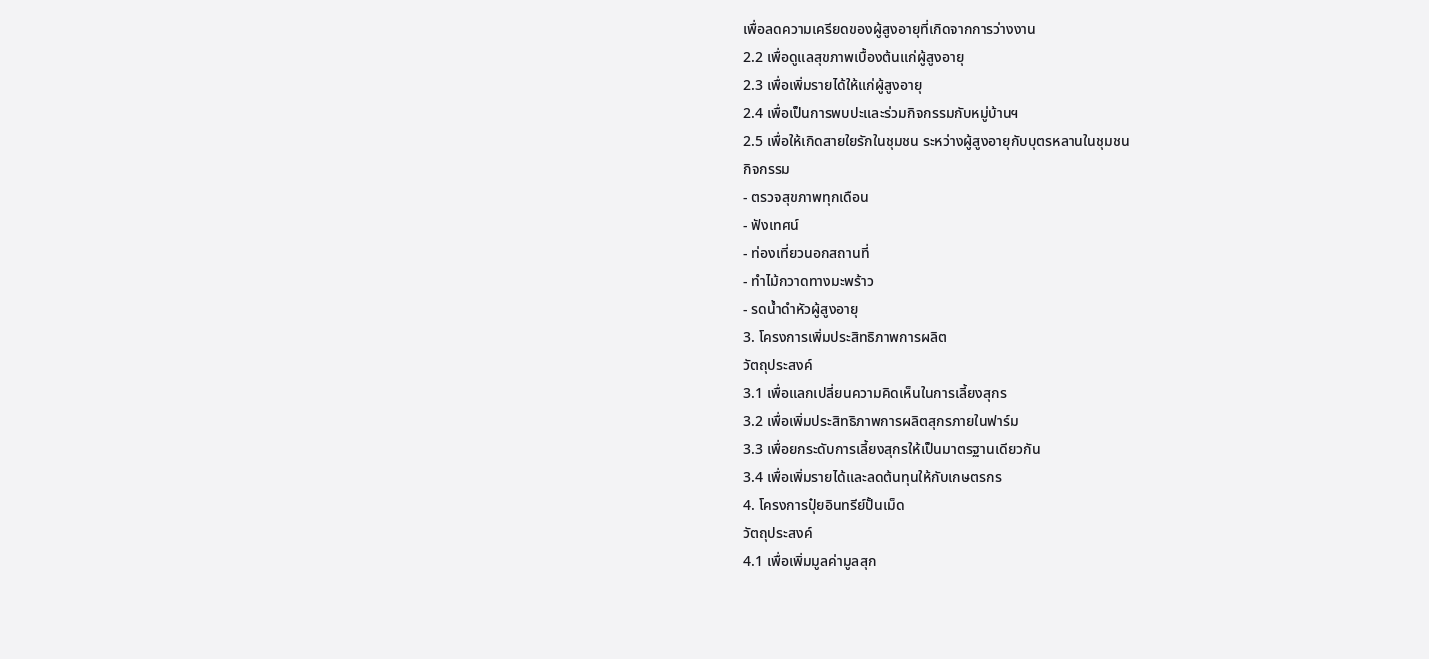เพื่อลดความเครียดของผู้สูงอายุที่เกิดจากการว่างงาน
2.2 เพื่อดูแลสุขภาพเบื้องต้นแก่ผู้สูงอายุ
2.3 เพื่อเพิ่มรายได้ให้แก่ผู้สูงอายุ
2.4 เพื่อเป็นการพบปะและร่วมกิจกรรมกับหมู่บ้านฯ
2.5 เพื่อให้เกิดสายใยรักในชุมชน ระหว่างผู้สูงอายุกับบุตรหลานในชุมชน
กิจกรรม
- ตรวจสุขภาพทุกเดือน
- ฟังเทศน์
- ท่องเที่ยวนอกสถานที่
- ทำไม้กวาดทางมะพร้าว
- รดน้ำดำหัวผู้สูงอายุ
3. โครงการเพิ่มประสิทธิภาพการผลิต
วัตถุประสงค์
3.1 เพื่อแลกเปลี่ยนความคิดเห็นในการเลี้ยงสุกร
3.2 เพื่อเพิ่มประสิทธิภาพการผลิตสุกรภายในฟาร์ม
3.3 เพื่อยกระดับการเลี้ยงสุกรให้เป็นมาตรฐานเดียวกัน
3.4 เพื่อเพิ่มรายได้และลดต้นทุนให้กับเกษตรกร
4. โครงการปุ๋ยอินทรีย์ปั้นเม็ด
วัตถุประสงค์
4.1 เพื่อเพิ่มมูลค่ามูลสุก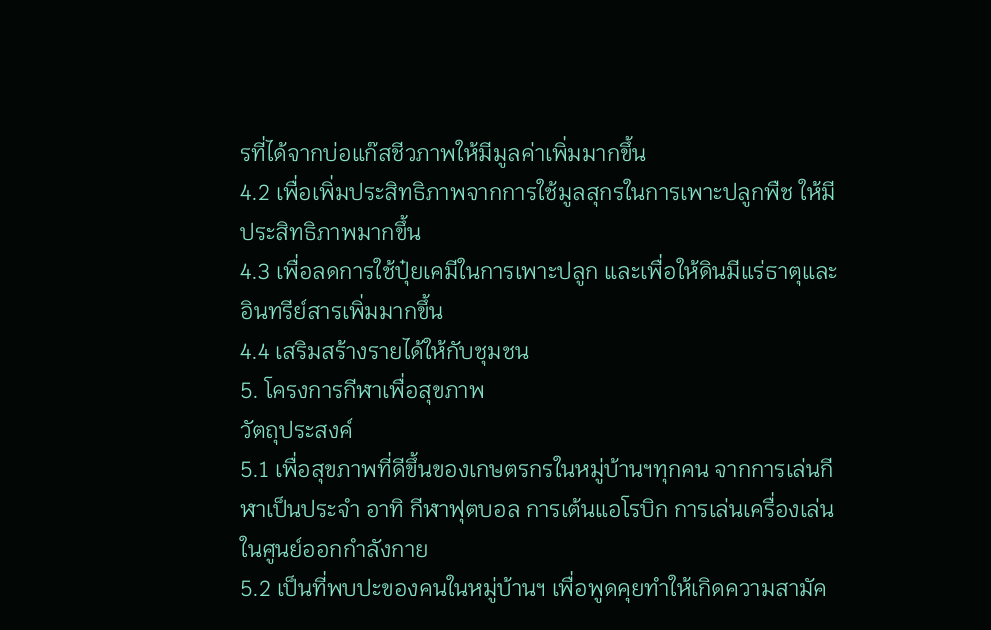รที่ได้จากบ่อแก๊สชีวภาพให้มีมูลค่าเพิ่มมากขึ้น
4.2 เพื่อเพิ่มประสิทธิภาพจากการใช้มูลสุกรในการเพาะปลูกพืช ให้มีประสิทธิภาพมากขึ้น
4.3 เพื่อลดการใช้ปุ๋ยเคมีในการเพาะปลูก และเพื่อให้ดินมีแร่ธาตุและอินทรีย์สารเพิ่มมากขึ้น
4.4 เสริมสร้างรายได้ให้กับชุมชน
5. โครงการกีฬาเพื่อสุขภาพ
วัตถุประสงค์
5.1 เพื่อสุขภาพที่ดีขึ้นของเกษตรกรในหมู่บ้านฯทุกคน จากการเล่นกีฬาเป็นประจำ อาทิ กีฬาฟุตบอล การเต้นแอโรบิก การเล่นเครื่องเล่นในศูนย์ออกกำลังกาย
5.2 เป็นที่พบปะของคนในหมู่บ้านฯ เพื่อพูดคุยทำให้เกิดความสามัค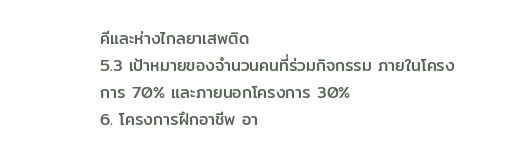คีและห่างไกลยาเสพติด
5.3 เป้าหมายของจำนวนคนที่ร่วมกิจกรรม ภายในโครงการ 70% และภายนอกโครงการ 30%
6. โครงการฝึกอาชีพ อา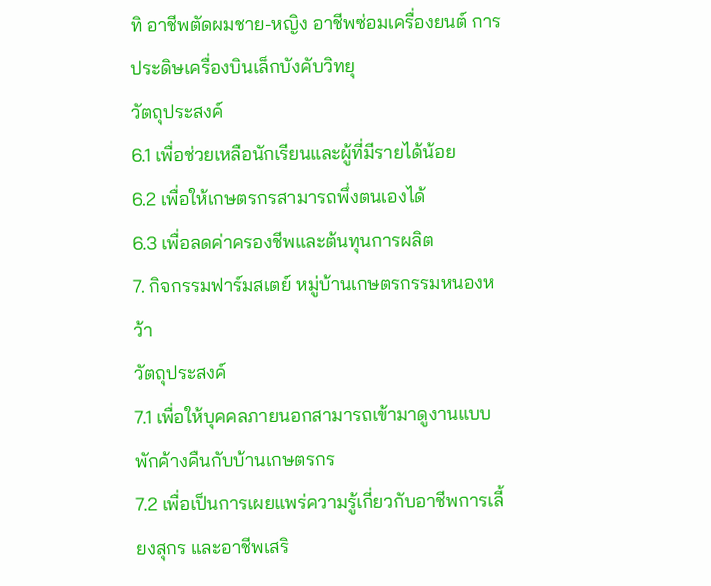ทิ อาชีพตัดผมชาย-หญิง อาชีพซ่อมเครื่องยนต์ การประดิษเครื่องบินเล็กบังคับวิทยุ
วัตถุประสงค์
6.1 เพื่อช่วยเหลือนักเรียนและผู้ที่มีรายได้น้อย
6.2 เพื่อให้เกษตรกรสามารถพึ่งตนเองได้
6.3 เพื่อลดค่าครองชีพและต้นทุนการผลิต
7. กิจกรรมฟาร์มสเตย์ หมู่บ้านเกษตรกรรมหนองหว้า
วัตถุประสงค์
7.1 เพื่อให้บุคคลภายนอกสามารถเข้ามาดูงานแบบพักค้างคืนกับบ้านเกษตรกร
7.2 เพื่อเป็นการเผยแพร่ความรู้เกี่ยวกับอาชีพการเลี้ยงสุกร และอาชีพเสริ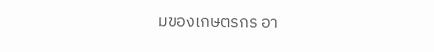มของเกษตรกร อา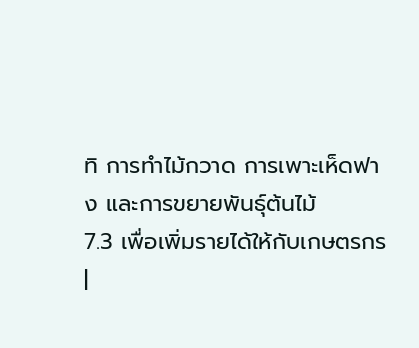ทิ การทำไม้กวาด การเพาะเห็ดฟาง และการขยายพันธุ์ต้นไม้
7.3 เพื่อเพิ่มรายได้ให้กับเกษตรกร
|